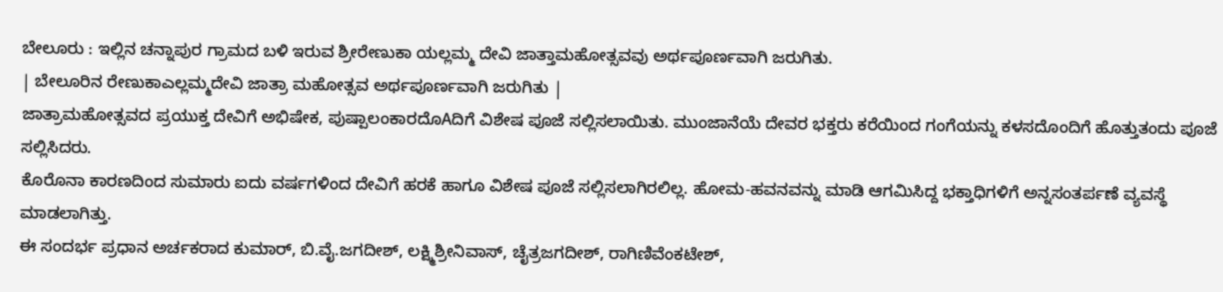ಬೇಲೂರು : ಇಲ್ಲಿನ ಚನ್ನಾಪುರ ಗ್ರಾಮದ ಬಳಿ ಇರುವ ಶ್ರೀರೇಣುಕಾ ಯಲ್ಲಮ್ಮ ದೇವಿ ಜಾತ್ತಾಮಹೋತ್ಸವವು ಅರ್ಥಪೂರ್ಣವಾಗಿ ಜರುಗಿತು.
| ಬೇಲೂರಿನ ರೇಣುಕಾಎಲ್ಲಮ್ಮದೇವಿ ಜಾತ್ರಾ ಮಹೋತ್ಸವ ಅರ್ಥಪೂರ್ಣವಾಗಿ ಜರುಗಿತು |
ಜಾತ್ರಾಮಹೋತ್ಸವದ ಪ್ರಯುಕ್ತ ದೇವಿಗೆ ಅಭಿಷೇಕ, ಪುಷ್ಪಾಲಂಕಾರದೊAದಿಗೆ ವಿಶೇಷ ಪೂಜೆ ಸಲ್ಲಿಸಲಾಯಿತು. ಮುಂಜಾನೆಯೆ ದೇವರ ಭಕ್ತರು ಕರೆಯಿಂದ ಗಂಗೆಯನ್ನು ಕಳಸದೊಂದಿಗೆ ಹೊತ್ತುತಂದು ಪೂಜೆ ಸಲ್ಲಿಸಿದರು.
ಕೊರೊನಾ ಕಾರಣದಿಂದ ಸುಮಾರು ಐದು ವರ್ಷಗಳಿಂದ ದೇವಿಗೆ ಹರಕೆ ಹಾಗೂ ವಿಶೇಷ ಪೂಜೆ ಸಲ್ಲಿಸಲಾಗಿರಲಿಲ್ಲ. ಹೋಮ-ಹವನವನ್ನು ಮಾಡಿ ಆಗಮಿಸಿದ್ದ ಭಕ್ತಾಧಿಗಳಿಗೆ ಅನ್ನಸಂತರ್ಪಣೆ ವ್ಯವಸ್ಥೆ ಮಾಡಲಾಗಿತ್ತು.
ಈ ಸಂದರ್ಭ ಪ್ರಧಾನ ಅರ್ಚಕರಾದ ಕುಮಾರ್, ಬಿ.ವೈ.ಜಗದೀಶ್, ಲಕ್ಷ್ಮಿಶ್ರೀನಿವಾಸ್, ಚೈತ್ರಜಗದೀಶ್, ರಾಗಿಣಿವೆಂಕಟೇಶ್,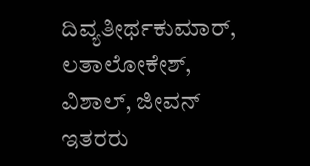ದಿವ್ಯತೀರ್ಥಕುಮಾರ್, ಲತಾಲೋಕೇಶ್, ವಿಶಾಲ್, ಜೀವನ್ ಇತರರು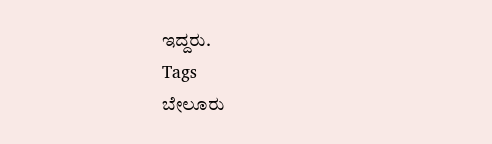ಇದ್ದರು.
Tags
ಬೇಲೂರು